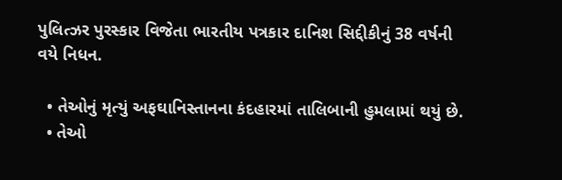પુલિત્ઝર પુરસ્કાર વિજેતા ભારતીય પત્રકાર દાનિશ સિદ્દીકીનું 38 વર્ષની વયે નિધન.

  • તેઓનું મૃત્યું અફઘાનિસ્તાનના કંદહારમાં તાલિબાની હુમલામાં થયું છે.
  • તેઓ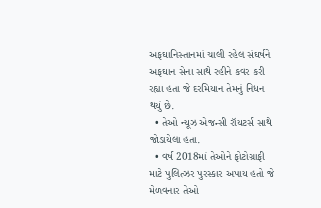અફઘાનિસ્તાનમાં ચાલી રહેલ સંઘર્ષને અફઘાન સેના સાથે રહીને કવર કરી રહ્યા હતા જે દરમિયાન તેમનું નિધન થયું છે.
  • તેઓ ન્યૂઝ એજન્સી રૉયટર્સ સાથે જોડાયેલા હતા.
  • વર્ષ 2018માં તેઓને ફોટોગ્રાફી માટે પુલિત્ઝર પુરસ્કાર અપાય હતો જે મેળવનાર તેઓ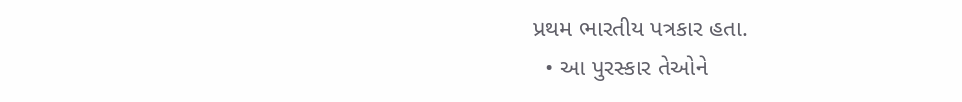પ્રથમ ભારતીય પત્રકાર હતા.
  • આ પુરસ્કાર તેઓને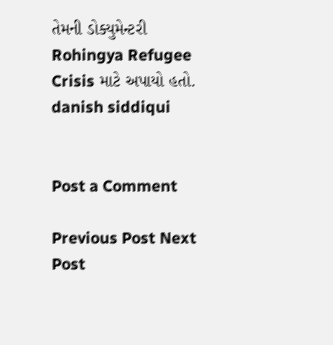તેમની ડોક્યુમેન્ટરી Rohingya Refugee Crisis માટે અપાયો હતો.
danish siddiqui


Post a Comment

Previous Post Next Post